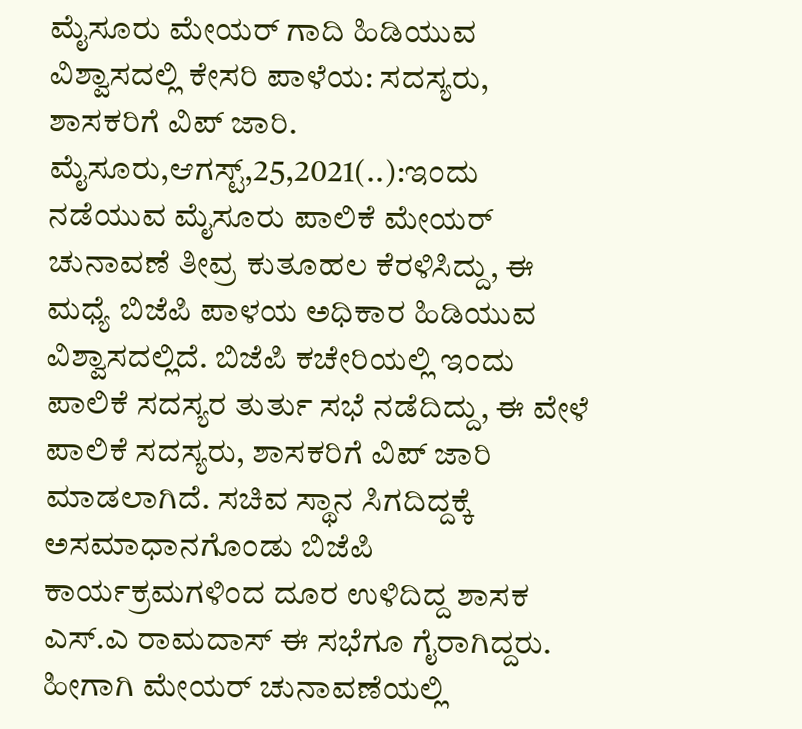ಮೈಸೂರು ಮೇಯರ್ ಗಾದಿ ಹಿಡಿಯುವ ವಿಶ್ವಾಸದಲ್ಲಿ ಕೇಸರಿ ಪಾಳೆಯ: ಸದಸ್ಯರು, ಶಾಸಕರಿಗೆ ವಿಪ್ ಜಾರಿ. ಮೈಸೂರು,ಆಗಸ್ಟ್,25,2021(..):ಇಂದು ನಡೆಯುವ ಮೈಸೂರು ಪಾಲಿಕೆ ಮೇಯರ್ ಚುನಾವಣೆ ತೀವ್ರ ಕುತೂಹಲ ಕೆರಳಿಸಿದ್ದು, ಈ ಮಧ್ಯೆ ಬಿಜೆಪಿ ಪಾಳಯ ಅಧಿಕಾರ ಹಿಡಿಯುವ ವಿಶ್ವಾಸದಲ್ಲಿದೆ. ಬಿಜೆಪಿ ಕಚೇರಿಯಲ್ಲಿ ಇಂದು ಪಾಲಿಕೆ ಸದಸ್ಯರ ತುರ್ತು ಸಭೆ ನಡೆದಿದ್ದು, ಈ ವೇಳೆ ಪಾಲಿಕೆ ಸದಸ್ಯರು, ಶಾಸಕರಿಗೆ ವಿಪ್ ಜಾರಿ ಮಾಡಲಾಗಿದೆ. ಸಚಿವ ಸ್ಥಾನ ಸಿಗದಿದ್ದಕ್ಕೆ ಅಸಮಾಧಾನಗೊಂಡು ಬಿಜೆಪಿ ಕಾರ್ಯಕ್ರಮಗಳಿಂದ ದೂರ ಉಳಿದಿದ್ದ ಶಾಸಕ ಎಸ್.ಎ ರಾಮದಾಸ್ ಈ ಸಭೆಗೂ ಗೈರಾಗಿದ್ದರು. ಹೀಗಾಗಿ ಮೇಯರ್ ಚುನಾವಣೆಯಲ್ಲಿ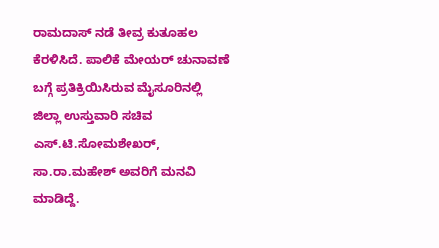ರಾಮದಾಸ್ ನಡೆ ತೀವ್ರ ಕುತೂಹಲ ಕೆರಳಿಸಿದೆ. ಪಾಲಿಕೆ‌ ಮೇಯರ್ ಚುನಾವಣೆ ಬಗ್ಗೆ ಪ್ರತಿಕ್ರಿಯಿಸಿರುವ ಮೈಸೂರಿನಲ್ಲಿ‌ ಜಿಲ್ಲಾ ಉಸ್ತುವಾರಿ ಸಚಿವ ಎಸ್.ಟಿ.ಸೋಮಶೇಖರ್, ಸಾ.ರಾ.ಮಹೇಶ್ ಅವರಿಗೆ ಮನವಿ ಮಾಡಿದ್ದೆ.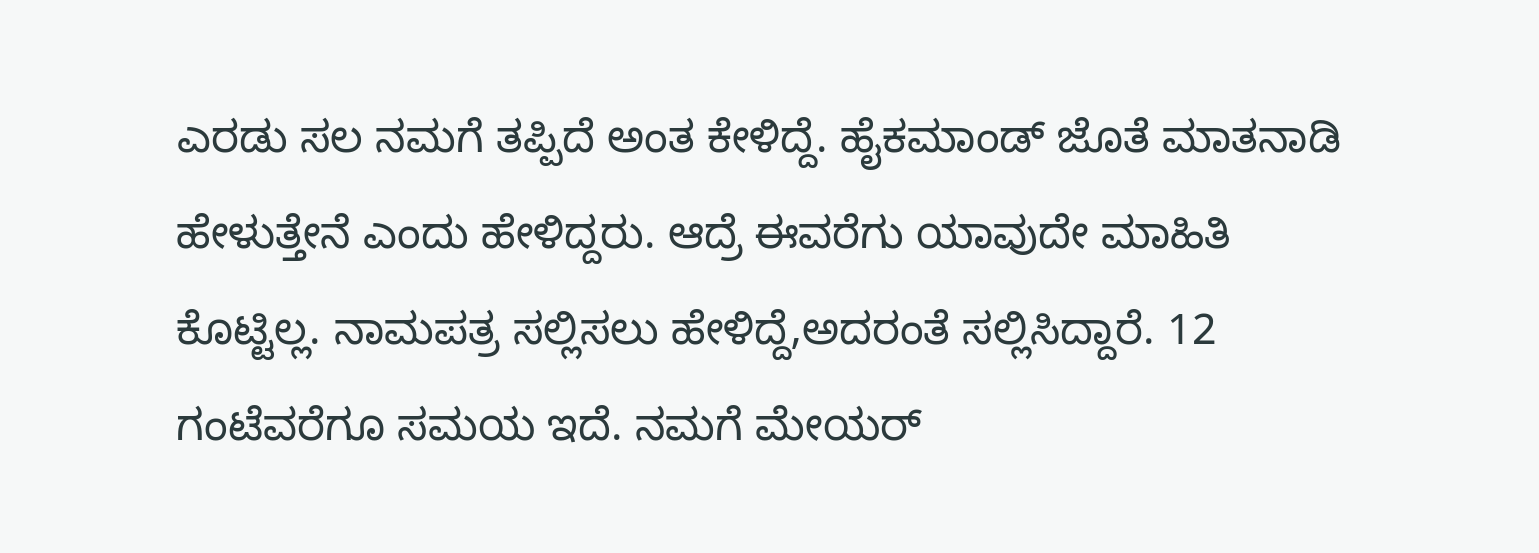ಎರಡು ಸಲ ನಮಗೆ ತಪ್ಪಿದೆ‌‌ ಅಂತ ಕೇಳಿದ್ದೆ. ಹೈಕಮಾಂಡ್ ಜೊತೆ ಮಾತನಾಡಿ ಹೇಳುತ್ತೇನೆ ಎಂದು ಹೇಳಿದ್ದರು. ಆದ್ರೆ‌ ಈವರೆಗು ಯಾವುದೇ ಮಾಹಿತಿ‌ ಕೊಟ್ಟಿಲ್ಲ. ನಾಮಪತ್ರ ಸಲ್ಲಿಸಲು ಹೇಳಿದ್ದೆ,ಅದರಂತೆ ಸಲ್ಲಿಸಿದ್ದಾರೆ. 12 ಗಂಟೆವರೆಗೂ ಸಮಯ ಇದೆ. ನಮಗೆ ಮೇಯರ್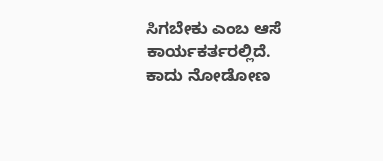ಸಿಗಬೇಕು ಎಂಬ ಆಸೆ ಕಾರ್ಯಕರ್ತರಲ್ಲಿದೆ. ಕಾದು ನೋಡೋಣ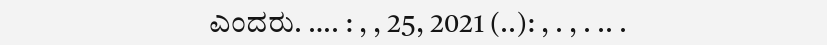ಎಂದರು. …. : , , 25, 2021 (..): , . , . .. .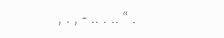, . , - .. . .. “ .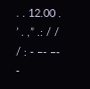. . 12.00 . ’ . ,” .: / / / : - –- –- -